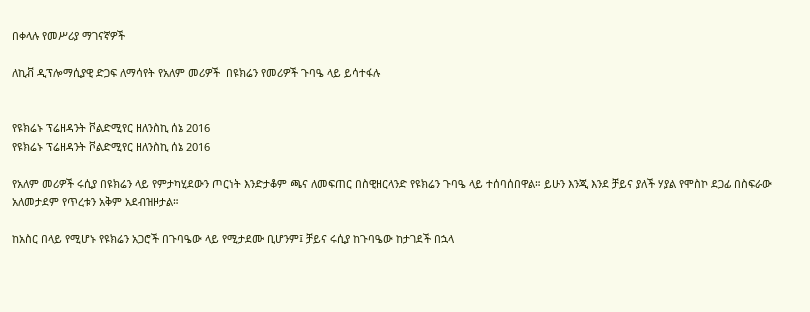በቀላሉ የመሥሪያ ማገናኛዎች

ለኪቭ ዲፕሎማሲያዊ ድጋፍ ለማሳየት የአለም መሪዎች  በዩክሬን የመሪዎች ጉባዔ ላይ ይሳተፋሉ


የዩክሬኑ ፕሬዘዳንት ቮልድሚየር ዘለንስኪ ሰኔ 2016
የዩክሬኑ ፕሬዘዳንት ቮልድሚየር ዘለንስኪ ሰኔ 2016

የአለም መሪዎች ሩሲያ በዩክሬን ላይ የምታካሂደውን ጦርነት እንድታቆም ጫና ለመፍጠር በስዊዘርላንድ የዩክሬን ጉባዔ ላይ ተሰባሰበዋል። ይሁን እንጂ እንደ ቻይና ያለች ሃያል የሞስኮ ደጋፊ በስፍራው አለመታደም የጥረቱን አቅም አደብዝዞታል።

ከአስር በላይ የሚሆኑ የዩክሬን አጋሮች በጉባዔው ላይ የሚታደሙ ቢሆንም፤ ቻይና ሩሲያ ከጉባዔው ከታገደች በኋላ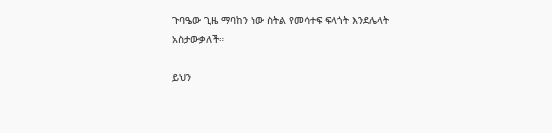ጉባዔው ጊዜ ማባከን ነው ስትል የመሳተፍ ፍላጎት እንደሌላት አስታውቃለች።

ይህን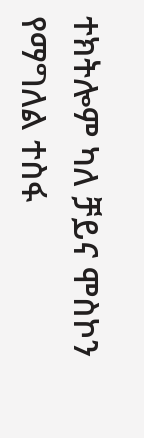ተክትሎም ካለ ቻይና ሞስኮን የማግለል ተስፋ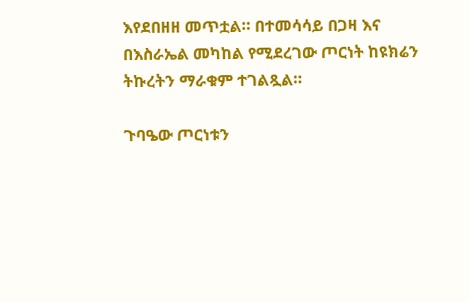እየደበዘዘ መጥቷል። በተመሳሳይ በጋዛ እና በእስራኤል መካከል የሚደረገው ጦርነት ከዩክሬን ትኩረትን ማራቁም ተገልጿል።

ጉባዔው ጦርነቱን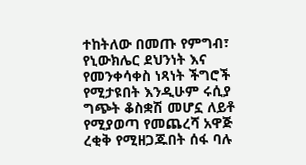ተከትለው በመጡ የምግብ፣ የኒውክሌር ደህንነት እና የመንቀሳቀስ ነጻነት ችግሮች የሚታዩበት እንዲሁም ሩሲያ ግጭት ቆስቋሽ መሆኗ ለይቶ የሚያወጣ የመጨረሻ አዋጅ ረቂቅ የሚዘጋጁበት ሰፋ ባሉ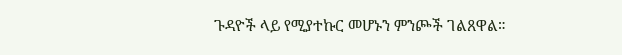ጉዳዮች ላይ የሚያተኩር መሆኑን ምንጮች ገልጸዋል።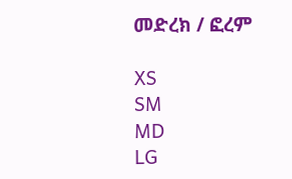መድረክ / ፎረም

XS
SM
MD
LG